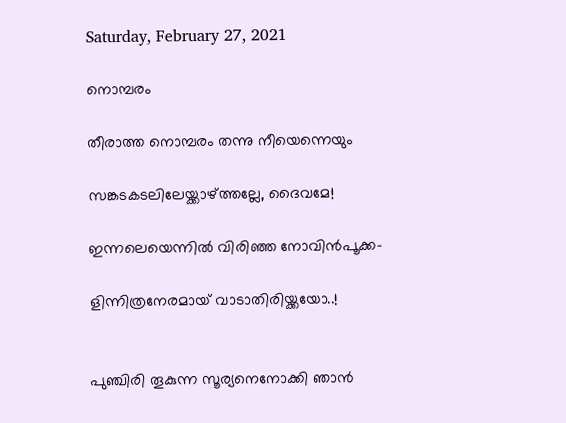Saturday, February 27, 2021

നൊമ്പരം

തീരാത്ത നൊമ്പരം തന്നു നീയെന്നെയും

സങ്കടകടലിലേയ്ക്കാഴ്ത്തല്ലേ, ദൈവമേ!

ഇന്നലെയെന്നിൽ വിരിഞ്ഞ നോവിൻപൂക്ക-

ളിന്നിത്രനേരമായ് വാടാതിരിയ്ക്കയോ..!


പുഞ്ചിരി തൂകുന്ന സൂര്യനെനോക്കി ഞാൻ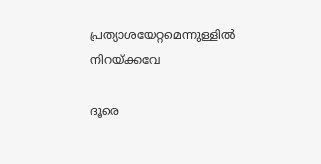പ്രത്യാശയേറ്റമെന്നുള്ളിൽ നിറയ്ക്കവേ

ദൂരെ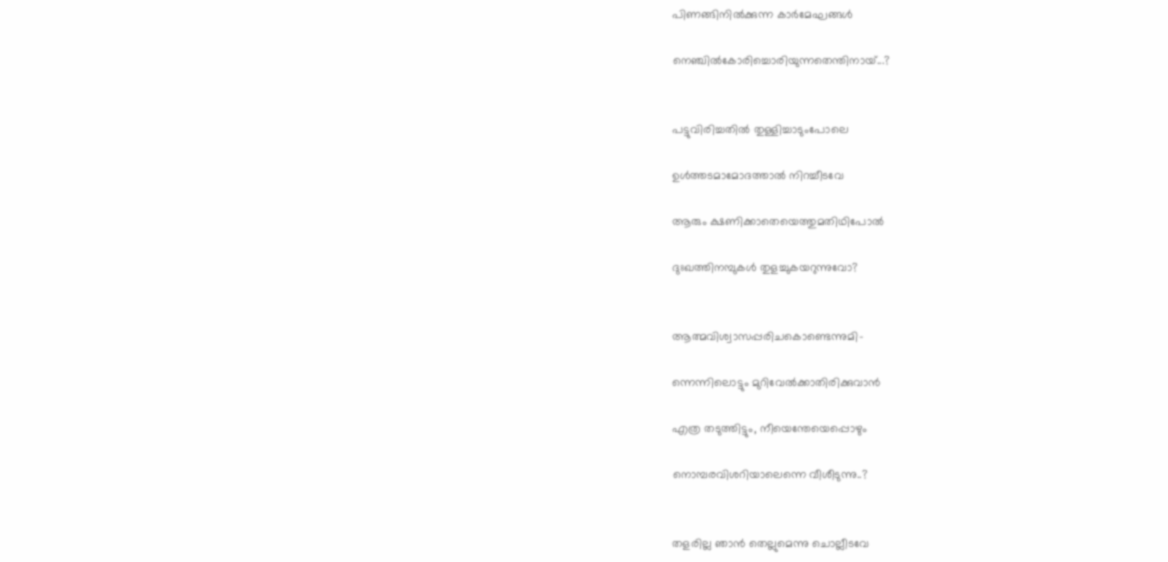പിണങ്ങിനിൽക്കുന്ന കാർമേഘങ്ങൾ

നെഞ്ചിൽകോരിച്ചൊരിയുന്നതെന്തിനായ്...?


പട്ടുവിരിച്ചതിൽ തുള്ളിച്ചാടുംപോലെ

ഉൾത്തടമാമോദത്താൽ നിറച്ചീടവേ

ആരും ക്ഷണിക്കാതെയെത്തുമതിഥിപോൽ

ദുഃഖത്തിനമ്പുകൾ തുളച്ചുകയറുന്നുവോ?


ആത്മവിശ്വാസപ്പരിചകൊണ്ടെന്നുമി-

ന്നെന്നിലൊട്ടും മുറിവേൽക്കാതിരിക്കുവാൻ

എത്ര തടുത്തിട്ടും, നീയെന്തേയെപ്പൊഴും

നൊമ്പരവിശറിയാലെന്നെ വീശീടുന്നു..?


തളരില്ല ഞാൻ തെല്ലുമെന്നു ചൊല്ലീടവേ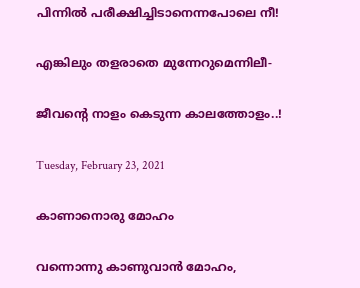പിന്നിൽ പരീക്ഷിച്ചിടാനെന്നപോലെ നീ!

എങ്കിലും തളരാതെ മുന്നേറുമെന്നിലീ-

ജീവന്റെ നാളം കെടുന്ന കാലത്തോളം..!

Tuesday, February 23, 2021

കാണാനൊരു മോഹം

വന്നൊന്നു കാണുവാൻ മോഹം,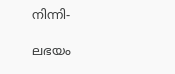നിന്നി-

ലഭയം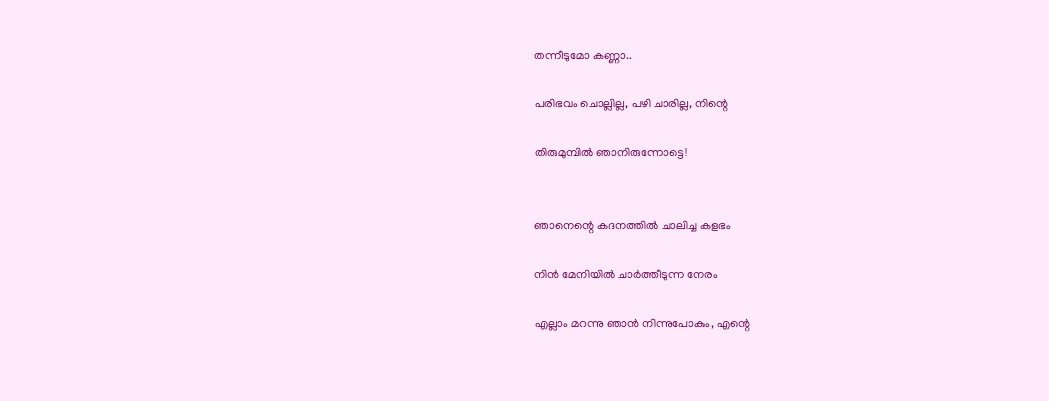തന്നീടുമോ കണ്ണാ..

പരിഭവം ചൊല്ലില്ല, പഴി ചാരില്ല, നിന്റെ

തിരുമുമ്പിൽ ഞാനിരുന്നോട്ടെ!


ഞാനെന്റെ കദനത്തിൽ ചാലിച്ച കളഭം

നിൻ മേനിയിൽ ചാർത്തീടുന്ന നേരം

എല്ലാം മറന്നു ഞാൻ നിന്നുപോകും, എന്റെ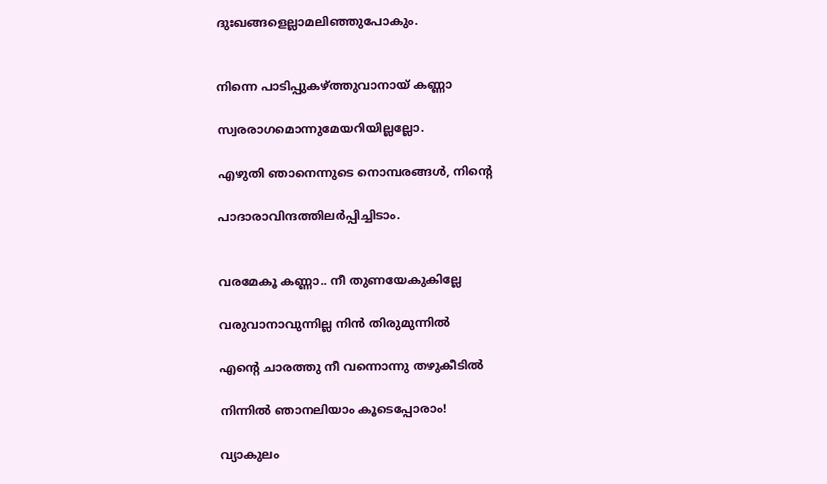ദുഃഖങ്ങളെല്ലാമലിഞ്ഞുപോകും.


നിന്നെ പാടിപ്പുകഴ്ത്തുവാനായ് കണ്ണാ

സ്വരരാഗമൊന്നുമേയറിയില്ലല്ലോ.

എഴുതി ഞാനെന്നുടെ നൊമ്പരങ്ങൾ, നിന്റെ

പാദാരാവിന്ദത്തിലർപ്പിച്ചിടാം.


വരമേകൂ കണ്ണാ.. നീ തുണയേകുകില്ലേ

വരുവാനാവുന്നില്ല നിൻ തിരുമുന്നിൽ

എന്റെ ചാരത്തു നീ വന്നൊന്നു തഴുകീടിൽ

നിന്നിൽ ഞാനലിയാം കൂടെപ്പോരാം!

വ്യാകുലം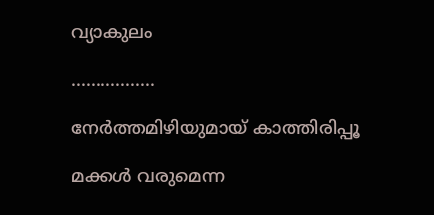വ്യാകുലം

.................

നേർത്തമിഴിയുമായ് കാത്തിരിപ്പൂ

മക്കൾ വരുമെന്ന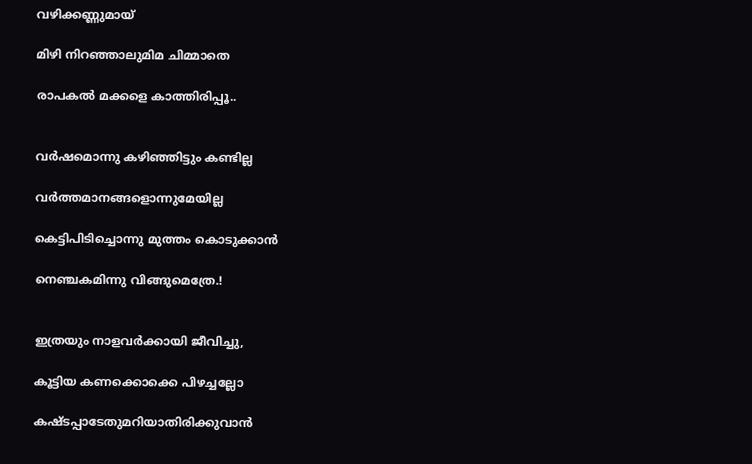വഴിക്കണ്ണുമായ്

മിഴി നിറഞ്ഞാലുമിമ ചിമ്മാതെ

രാപകൽ മക്കളെ കാത്തിരിപ്പൂ..


വർഷമൊന്നു കഴിഞ്ഞിട്ടും കണ്ടില്ല

വർത്തമാനങ്ങളൊന്നുമേയില്ല

കെട്ടിപിടിച്ചൊന്നു മുത്തം കൊടുക്കാൻ

നെഞ്ചകമിന്നു വിങ്ങുമെത്രേ.!


ഇത്രയും നാളവർക്കായി ജീവിച്ചു,

കൂട്ടിയ കണക്കൊക്കെ പിഴച്ചല്ലോ

കഷ്ടപ്പാടേതുമറിയാതിരിക്കുവാൻ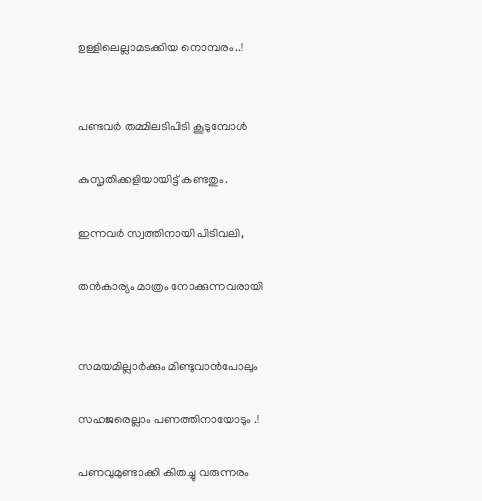ഉള്ളിലെല്ലാമടക്കിയ നൊമ്പരം..!


പണ്ടവർ തമ്മിലടിപിടി കൂടുമ്പോൾ

കുസൃതിക്കളിയായിട്ട് കണ്ടതും.

ഇന്നവർ സ്വത്തിനായി പിടിവലി,

തൻകാര്യം മാത്രം നോക്കുന്നവരായി


സമയമില്ലാർക്കും മിണ്ടുവാൻപോലും

സഹജരെല്ലാം പണത്തിനായോടും .!

പണവുമുണ്ടാക്കി കിതച്ചു വരുന്നരം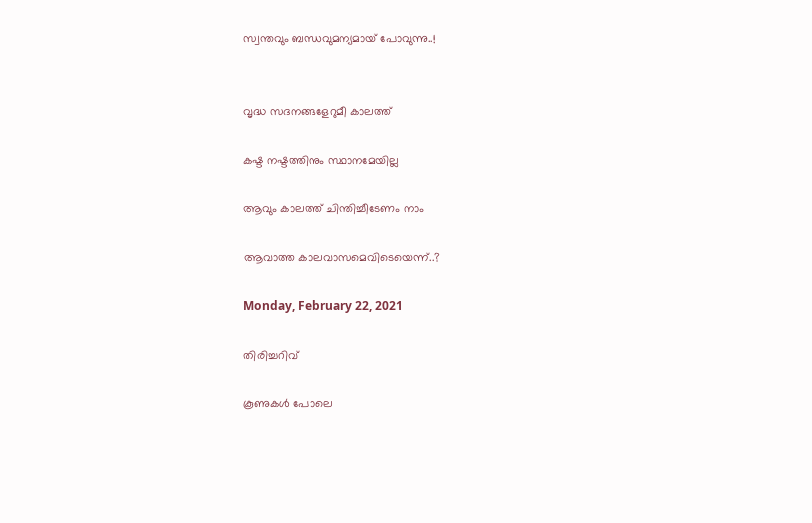സ്വന്തവും ബന്ധവുമന്യമായ് പോവുന്നു..!


വൃദ്ധ സദനങ്ങളേറുമീ കാലത്ത്

കഷ്ട നഷ്ടത്തിനും സ്ഥാനമേയില്ല

ആവും കാലത്ത് ചിന്തിച്ചീടേണം നാം

ആവാത്ത കാലവാസമെവിടെയെന്ന്‌..?

Monday, February 22, 2021

തിരിച്ചറിവ്

കൂണുകൾ പോലെ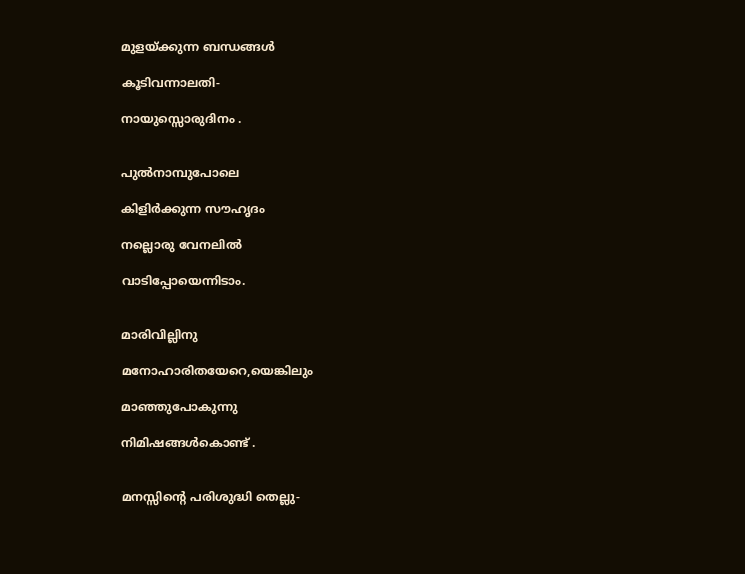മുളയ്ക്കുന്ന ബന്ധങ്ങള്‍

കൂടിവന്നാലതി-

നായുസ്സൊരുദിനം .


പുല്‍നാമ്പുപോലെ

കിളിര്‍ക്കുന്ന സൗഹൃദം

നല്ലൊരു വേനലില്‍

വാടിപ്പോയെന്നിടാം.


മാരിവില്ലിനു

മനോഹാരിതയേറെ,യെങ്കിലും

മാഞ്ഞുപോകുന്നു

നിമിഷങ്ങള്‍കൊണ്ട് .


മനസ്സിന്റെ പരിശുദ്ധി തെല്ലു-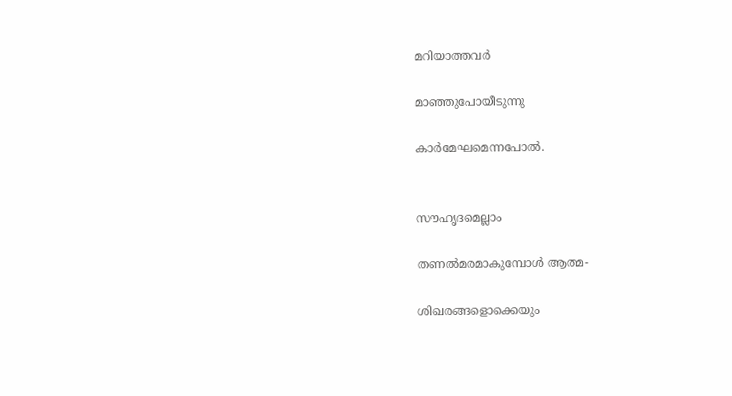മറിയാത്തവര്‍

മാഞ്ഞുപോയീടുന്നു

കാർമേഘമെന്നപോൽ.


സൗഹൃദമെല്ലാം

തണല്‍മരമാകുമ്പോള്‍ ആത്മ-

ശിഖരങ്ങളൊക്കെയും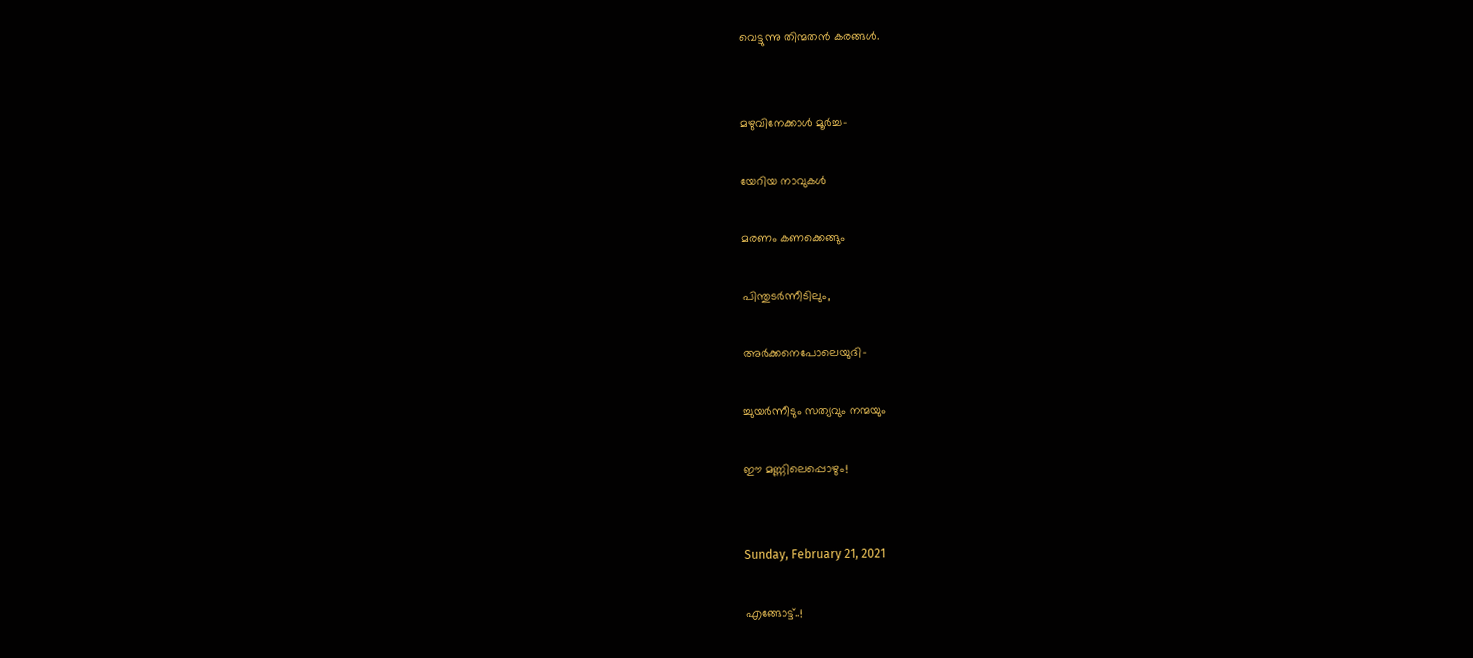വെട്ടുന്നു തിന്മതന്‍ കരങ്ങള്‍.


മഴുവിനേക്കാള്‍ മൂര്‍ച്ച-

യേറിയ നാവുകള്‍

മരണം കണക്കെങ്ങും

പിന്തുടര്‍ന്നീടിലും,

അര്‍ക്കനെപോലെയുദി-

ച്ചുയർന്നീടും സത്യവും നന്മയും

ഈ മണ്ണിലെപ്പൊഴും!


Sunday, February 21, 2021

എങ്ങോട്ട്..!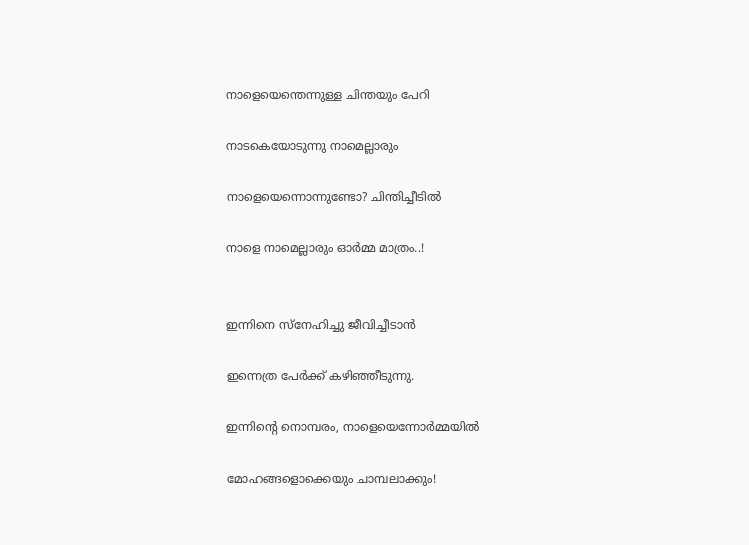നാളെയെന്തെന്നുള്ള ചിന്തയും പേറി

നാടകെയോടുന്നു നാമെല്ലാരും

നാളെയെന്നൊന്നുണ്ടോ? ചിന്തിച്ചീടിൽ

നാളെ നാമെല്ലാരും ഓർമ്മ മാത്രം..!


ഇന്നിനെ സ്നേഹിച്ചു ജീവിച്ചീടാൻ

ഇന്നെത്ര പേർക്ക് കഴിഞ്ഞീടുന്നു.

ഇന്നിന്റെ നൊമ്പരം, നാളെയെന്നോർമ്മയിൽ

മോഹങ്ങളൊക്കെയും ചാമ്പലാക്കും!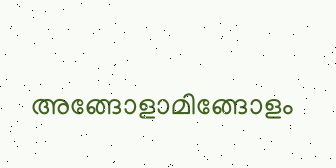അങ്ങോളാമിങ്ങോളം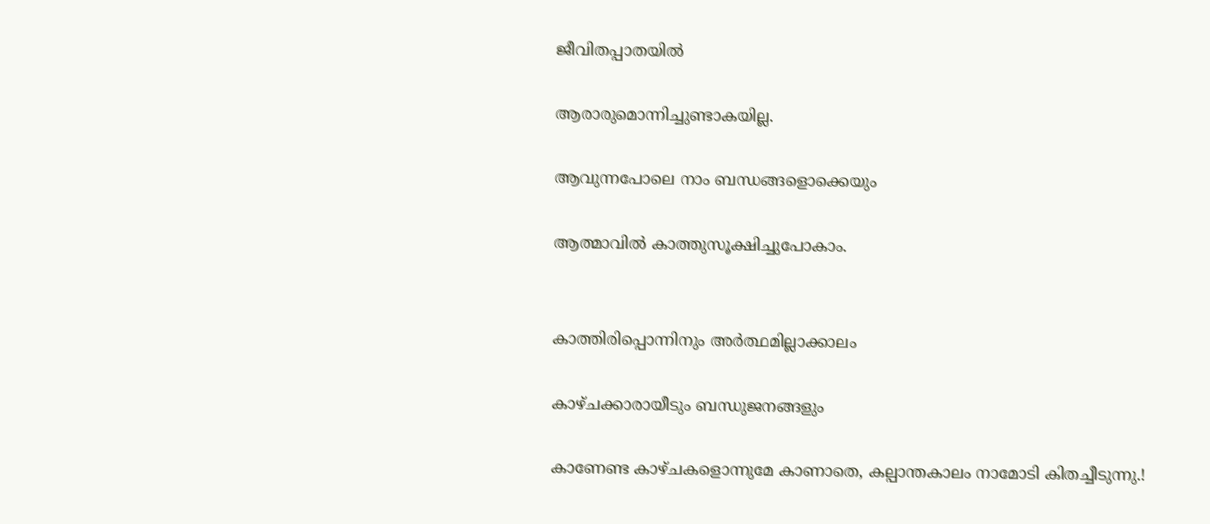ജീവിതപ്പാതയിൽ

ആരാരുമൊന്നിച്ചുണ്ടാകയില്ല.

ആവുന്നപോലെ നാം ബന്ധങ്ങളൊക്കെയും

ആത്മാവിൽ കാത്തുസൂക്ഷിച്ചുപോകാം.


കാത്തിരിപ്പൊന്നിനും അർത്ഥമില്ലാക്കാലം

കാഴ്ചക്കാരായീടും ബന്ധുജനങ്ങളും

കാണേണ്ട കാഴ്ചകളൊന്നുമേ കാണാതെ, കല്പാന്തകാലം നാമോടി കിതച്ചീടുന്നു.!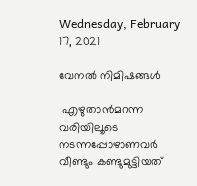Wednesday, February 17, 2021

വേനൽ നിമിഷങ്ങൾ

 എഴുതാൻമറന്ന വരിയിലൂടെ നടന്നപ്പോഴാണവർ വീണ്ടും കണ്ടുമുട്ടിയത്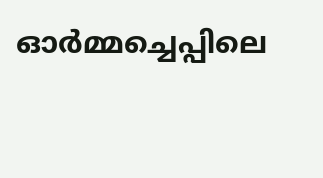ഓർമ്മച്ചെപ്പിലെ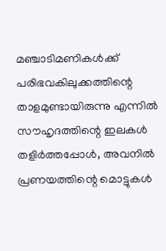മഞ്ചാടിമണികൾക്ക് പരിഭവകിലുക്കത്തിന്റെ താളമുണ്ടായിരുന്നു എന്നിൽ സൗഹൃദത്തിന്റെ ഇലകൾ തളിർത്തപ്പോൾ, അവനിൽ പ്രണയത്തിന്റെ മൊട്ടുകൾ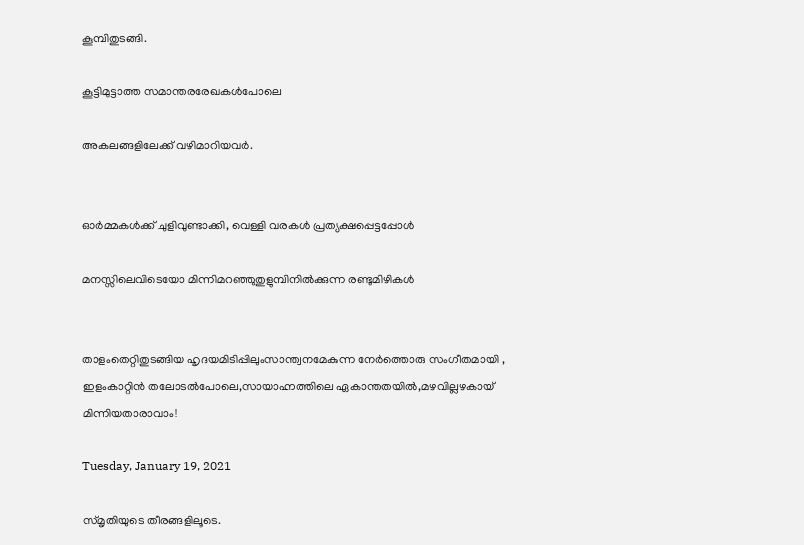കൂമ്പിതുടങ്ങി.

കൂട്ടിമുട്ടാത്ത സമാന്തരരേഖകൾപോലെ

അകലങ്ങളിലേക്ക് വഴിമാറിയവർ.


ഓർമ്മകൾക്ക് ചുളിവുണ്ടാക്കി, വെള്ളി വരകൾ പ്രത്യക്ഷപ്പെട്ടപ്പോൾ

മനസ്സിലെവിടെയോ മിന്നിമറഞ്ഞുതുളുമ്പിനിൽക്കുന്ന രണ്ടുമിഴികൾ


താളംതെറ്റിതുടങ്ങിയ ഹൃദയമിടിപ്പിലുംസാന്ത്വനമേകുന്ന നേർത്തൊരു സംഗീതമായി , ഇളംകാറ്റിൻ തലോടൽപോലെ,സായാഹ്നത്തിലെ ഏകാന്തതയിൽ,മഴവില്ലഴകായ് മിന്നിയതാരാവാം!

Tuesday, January 19, 2021

സ്മൃതിയുടെ തീരങ്ങളിലൂടെ.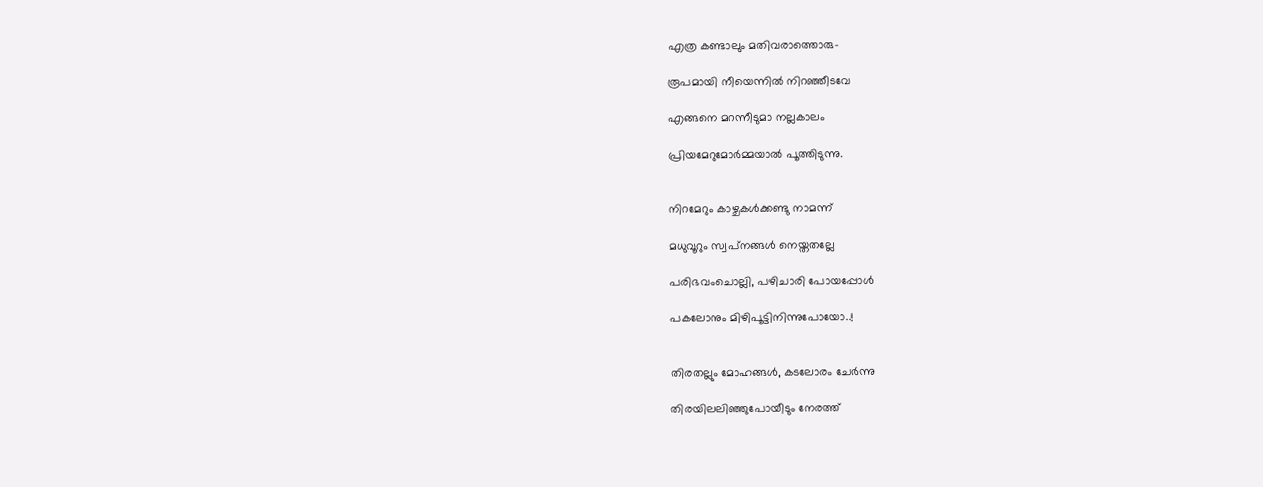എത്ര കണ്ടാലും മതിവരാത്തൊരു-

രൂപമായി നീയെന്നിൽ നിറഞ്ഞീടവേ

എങ്ങനെ മറന്നീടുമാ നല്ലകാലം

പ്രിയമേറുമോർമ്മയാൽ പൂത്തിടുന്നു.


നിറമേറും കാഴ്ചകൾക്കണ്ടു നാമന്ന്

മധുവൂറും സ്വപ്‌നങ്ങൾ നെയ്തതല്ലേ

പരിഭവംചൊല്ലി, പഴിചാരി പോയപ്പോൾ

പകലോനും മിഴിപൂട്ടിനിന്നുപോയോ..!


തിരതല്ലും മോഹങ്ങൾ, കടലോരം ചേർന്നു

തിരയിലലിഞ്ഞുപോയീടും നേരത്ത്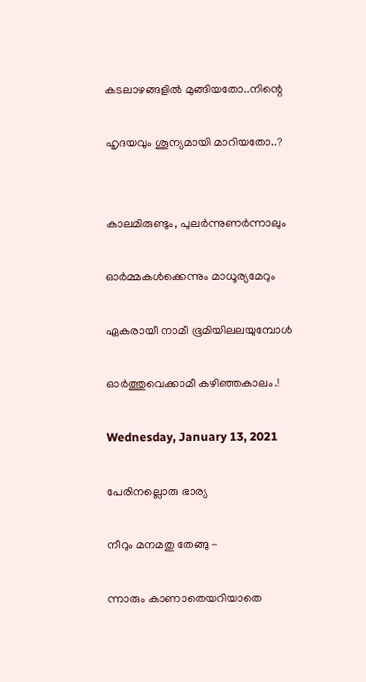കടലാഴങ്ങളിൽ മുങ്ങിയതോ..നിന്റെ

ഹൃദയവും ശൂന്യമായി മാറിയതോ..?


കാലമിരുണ്ടും, പുലർന്നുണർന്നാലും

ഓർമ്മകൾക്കെന്നും മാധൂര്യമേറും

ഏകരായീ നാമീ ഭൂമിയിലലയുമ്പോൾ

ഓർത്തുവെക്കാമീ കഴിഞ്ഞകാലം.!

Wednesday, January 13, 2021

പേരിനല്ലൊരു ഭാര്യ

നീറും മനമതു തേങ്ങു -

ന്നാരും കാണാതെയറിയാതെ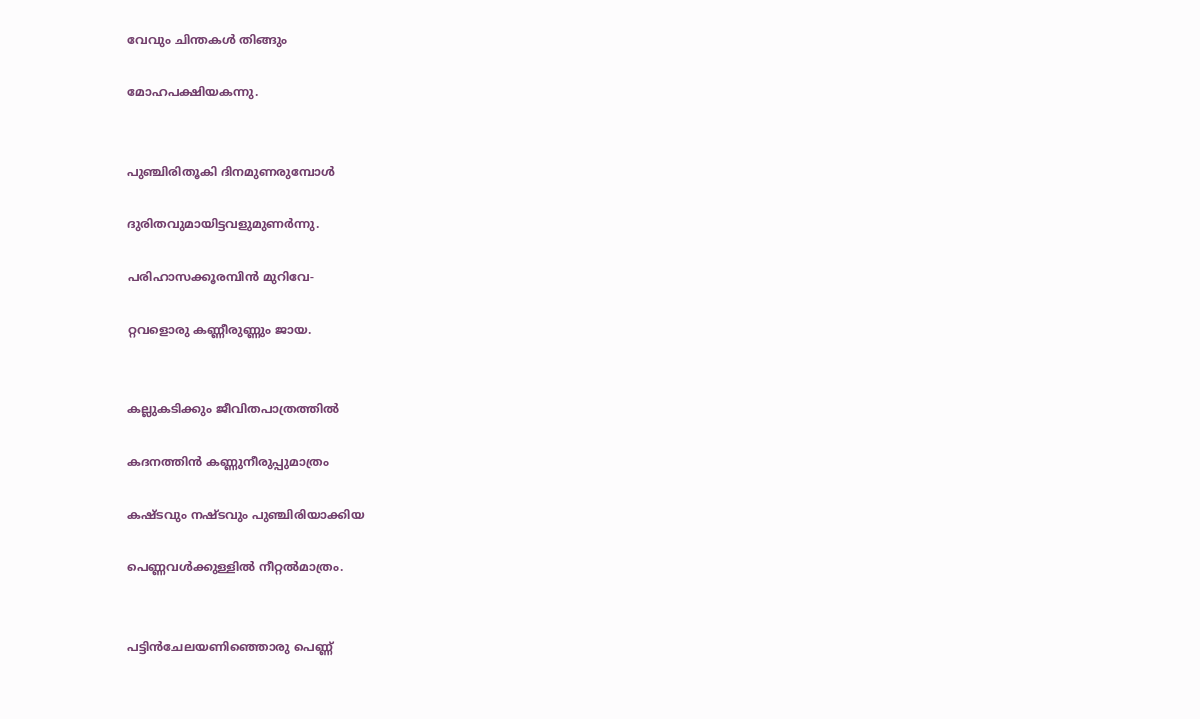വേവും ചിന്തകൾ തിങ്ങും

മോഹപക്ഷിയകന്നു.


പുഞ്ചിരിതൂകി ദിനമുണരുമ്പോൾ

ദുരിതവുമായിട്ടവളുമുണർന്നു.

പരിഹാസക്കൂരമ്പിൻ മുറിവേ-

റ്റവളൊരു കണ്ണീരുണ്ണും ജായ.


കല്ലുകടിക്കും ജീവിതപാത്രത്തിൽ

കദനത്തിൻ കണ്ണുനീരുപ്പുമാത്രം

കഷ്ടവും നഷ്ടവും പുഞ്ചിരിയാക്കിയ

പെണ്ണവൾക്കുള്ളിൽ നീറ്റൽമാത്രം.


പട്ടിൻചേലയണിഞ്ഞൊരു പെണ്ണ്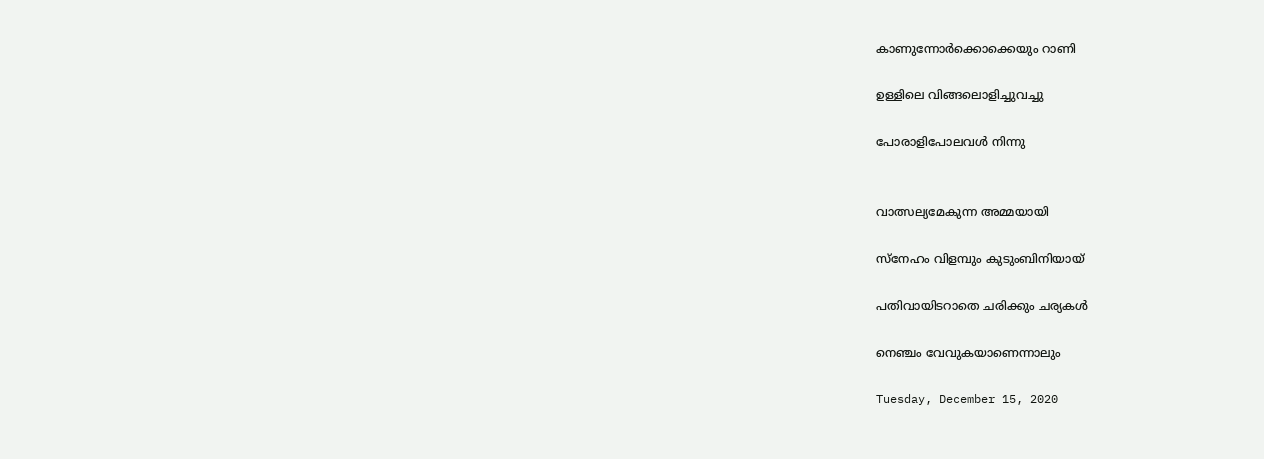കാണുന്നോർക്കൊക്കെയും റാണി

ഉള്ളിലെ വിങ്ങലൊളിച്ചുവച്ചു

പോരാളിപോലവൾ നിന്നു


വാത്സല്യമേകുന്ന അമ്മയായി

സ്നേഹം വിളമ്പും കുടുംബിനിയായ്

പതിവായിടറാതെ ചരിക്കും ചര്യകൾ

നെഞ്ചം വേവുകയാണെന്നാലും

Tuesday, December 15, 2020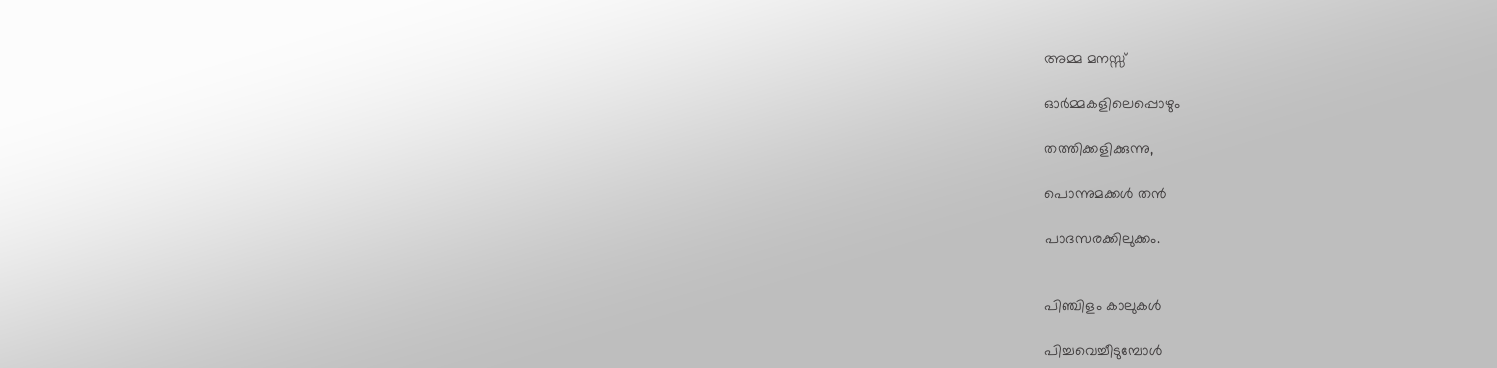അമ്മ മനസ്സ്

ഓർമ്മകളിലെപ്പൊഴും

തത്തിക്കളിക്കുന്നു,

പൊന്നുമക്കൾ തൻ

പാദസരക്കിലുക്കം.


പിഞ്ചിളം കാലുകൾ

പിച്ചവെച്ചീടുമ്പോൾ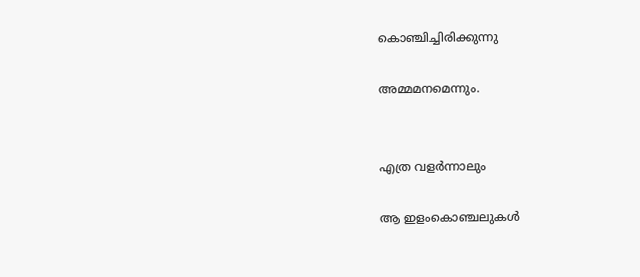കൊഞ്ചിച്ചിരിക്കുന്നു

അമ്മമനമെന്നും.


എത്ര വളർന്നാലും

ആ ഇളംകൊഞ്ചലുകൾ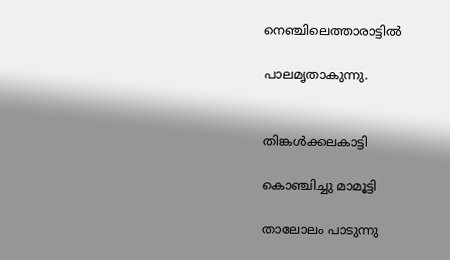നെഞ്ചിലെത്താരാട്ടിൽ

പാലമൃതാകുന്നു.


തിങ്കൾക്കലകാട്ടി

കൊഞ്ചിച്ചു മാമൂട്ടി

താലോലം പാടുന്നു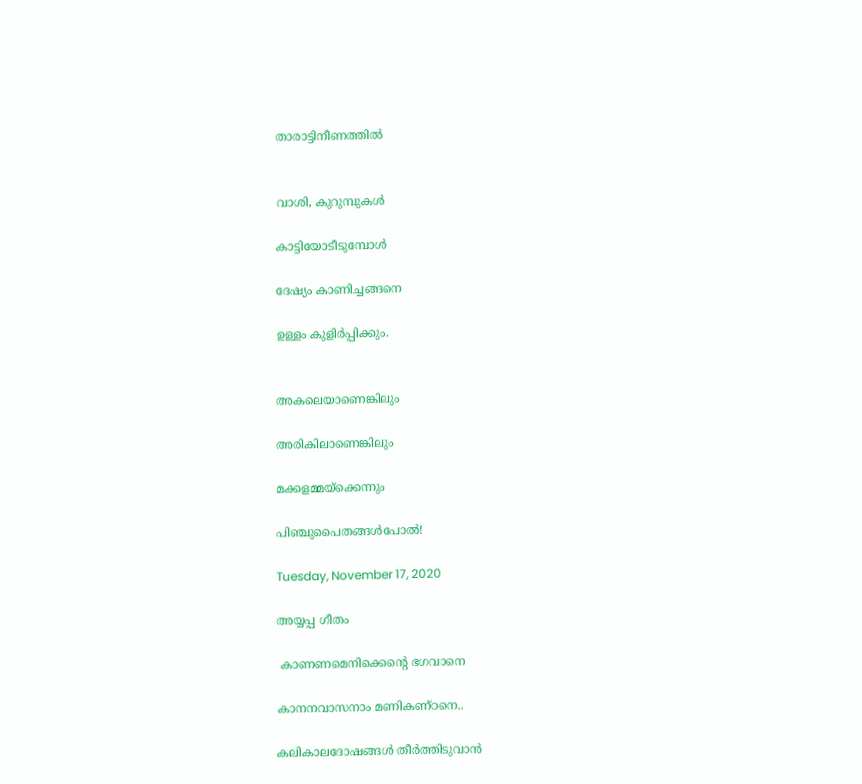താരാട്ടിനീണത്തിൽ


വാശി, കുറുമ്പുകൾ

കാട്ടിയോടീടുമ്പോൾ

ദേഷ്യം കാണിച്ചങ്ങനെ

ഉള്ളം കുളിർപ്പിക്കും.


അകലെയാണെങ്കിലും

അരികിലാണെങ്കിലും

മക്കളമ്മയ്ക്കെന്നും

പിഞ്ചുപൈതങ്ങൾപോൽ!

Tuesday, November 17, 2020

അയ്യപ്പ ഗീതം

 കാണണമെനിക്കെന്റെ ഭഗവാനെ

കാനനവാസനാം മണികണ്ഠനെ..

കലികാലദോഷങ്ങൾ തീർത്തിടുവാൻ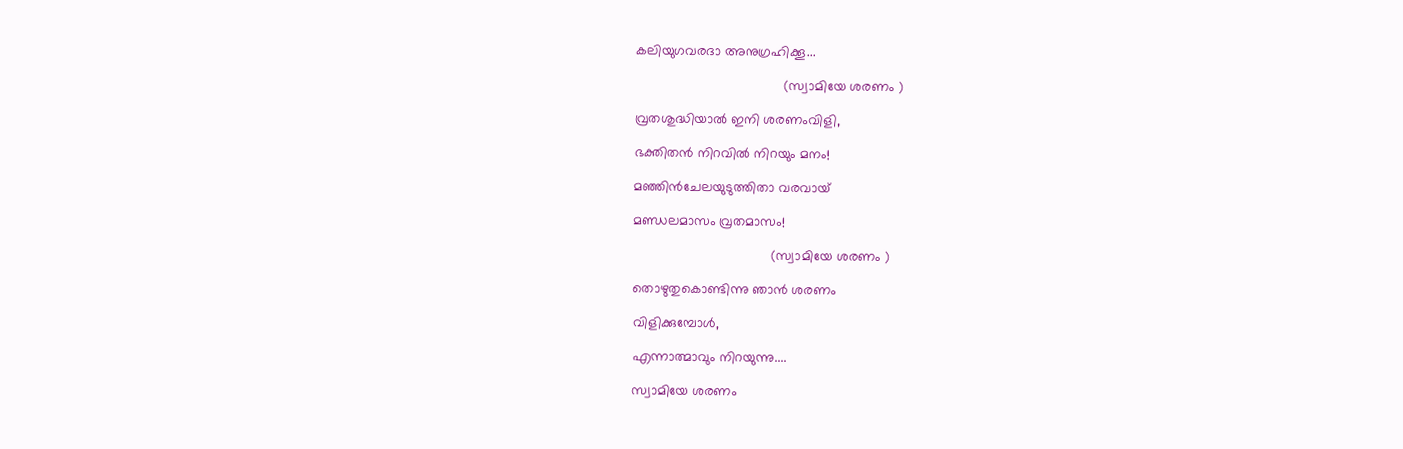കലിയുഗവരദാ അനുഗ്രഹിക്കൂ...

                                       (സ്വാമിയേ ശരണം )

വ്രതശുദ്ധിയാൽ ഇനി ശരണംവിളി,

ഭക്തിതൻ നിറവിൽ നിറയും മനം!

മഞ്ഞിൻചേലയുടുത്തിതാ വരവായ്

മണ്ഡലമാസം വ്രതമാസം!

                                    (സ്വാമിയേ ശരണം )

തൊഴുതുകൊണ്ടിന്നു ഞാൻ ശരണം

വിളിക്കുമ്പോൾ,

എന്നാത്മാവും നിറയുന്നു....

സ്വാമിയേ ശരണം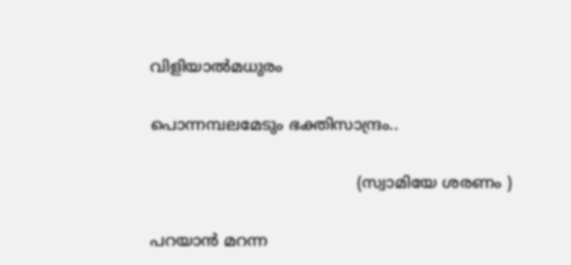വിളിയാൽമധുരം

പൊന്നമ്പലമേടും ഭക്തിസാന്ദ്രം..

                                          (സ്വാമിയേ ശരണം )

പറയാൻ മറന്ന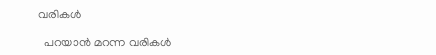വരികൾ

  പറയാൻ മറന്ന വരികൾ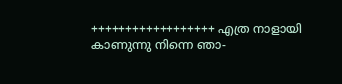++++++++++++++++++ എത്ര നാളായി കാണുന്നു നിന്നെ ഞാ-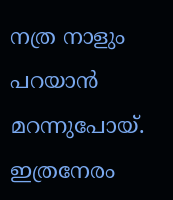നത്ര നാളും പറയാൻ മറന്നുപോയ്. ഇത്രനേരം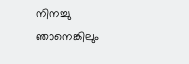നിനച്ചു ഞാനെങ്കിലും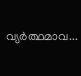വ്യർത്ഥമാവ...